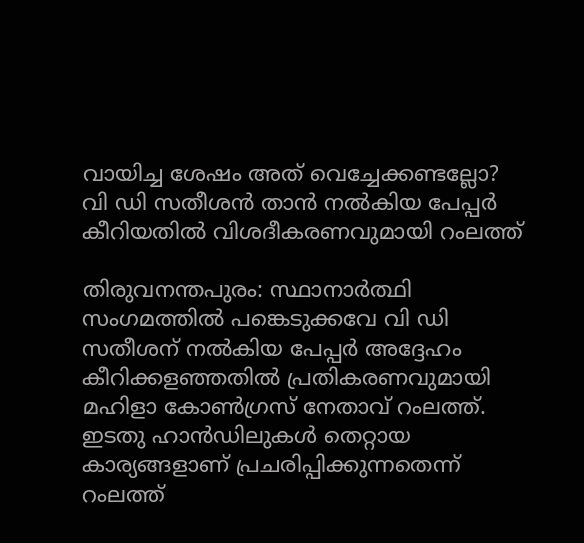വായിച്ച ശേഷം അത് വെച്ചേക്കണ്ടല്ലോ? വി ഡി സതീശൻ താൻ നൽകിയ പേപ്പർ കീറിയതിൽ വിശദീകരണവുമായി റംലത്ത്

തിരുവനന്തപുരം: സ്ഥാനാർത്ഥി സംഗമത്തിൽ പങ്കെടുക്കവേ വി ഡി സതീശന് നൽകിയ പേപ്പർ അദ്ദേഹം കീറിക്കളഞ്ഞതിൽ പ്രതികരണവുമായി മഹിളാ കോൺഗ്രസ് നേതാവ് റംലത്ത്. ഇടതു ഹാൻഡിലുകൾ തെറ്റായ കാര്യങ്ങളാണ് പ്രചരിപ്പിക്കുന്നതെന്ന് റംലത്ത്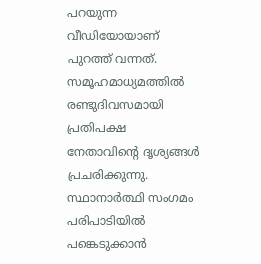പറയുന്ന വീഡിയോയാണ് പുറത്ത് വന്നത്. സമൂഹമാധ്യമത്തിൽ രണ്ടുദിവസമായി പ്രതിപക്ഷ നേതാവിന്റെ ദൃശ്യങ്ങൾ പ്രചരിക്കുന്നു. സ്ഥാനാർത്ഥി സംഗമം പരിപാടിയിൽ പങ്കെടുക്കാൻ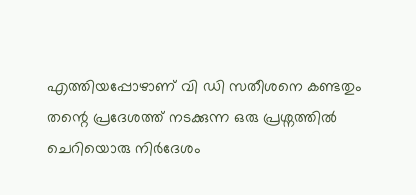എത്തിയപ്പോഴാണ് വി ഡി സതീശനെ കണ്ടതും തന്റെ പ്രദേശത്ത് നടക്കുന്ന ഒരു പ്രശ്നത്തിൽ ചെറിയൊരു നിർദേശം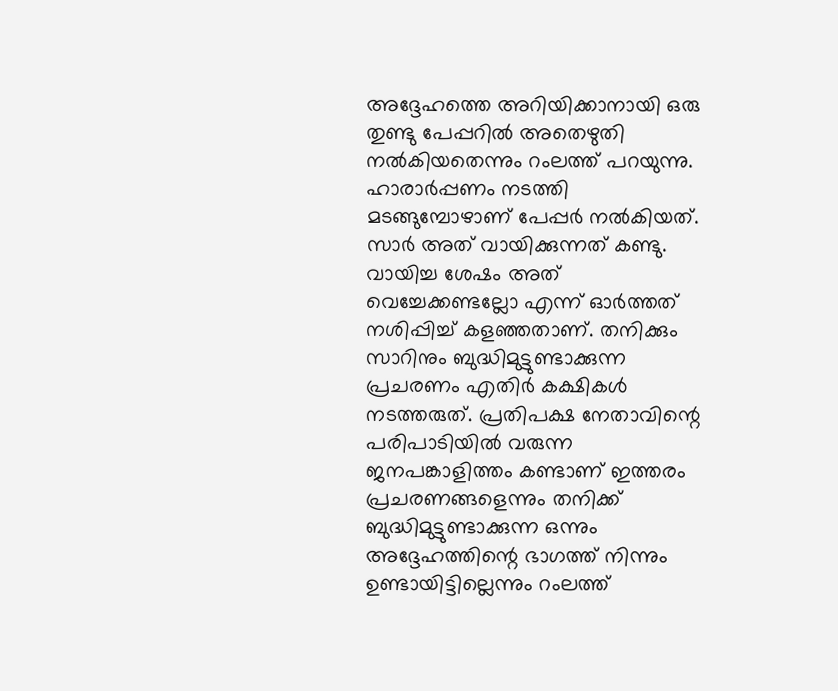അദ്ദേഹത്തെ അറിയിക്കാനായി ഒരു തുണ്ടു പേപ്പറിൽ അതെഴുതി നൽകിയതെന്നും റംലത്ത് പറയുന്നു.
ഹാരാർപ്പണം നടത്തി മടങ്ങുമ്പോഴാണ് പേപ്പർ നൽകിയത്. സാർ അത് വായിക്കുന്നത് കണ്ടു. വായിച്ച ശേഷം അത് വെച്ചേക്കണ്ടല്ലോ എന്ന് ഓർത്തത് നശിപ്പിച്ച് കളഞ്ഞതാണ്. തനിക്കും സാറിനും ബുദ്ധിമുട്ടുണ്ടാക്കുന്ന പ്രചരണം എതിർ കക്ഷികൾ നടത്തരുത്. പ്രതിപക്ഷ നേതാവിന്റെ പരിപാടിയിൽ വരുന്ന ജനപങ്കാളിത്തം കണ്ടാണ് ഇത്തരം പ്രചരണങ്ങളെന്നും തനിക്ക് ബുദ്ധിമുട്ടുണ്ടാക്കുന്ന ഒന്നും അദ്ദേഹത്തിന്റെ ഭാഗത്ത് നിന്നും ഉണ്ടായിട്ടില്ലെന്നും റംലത്ത്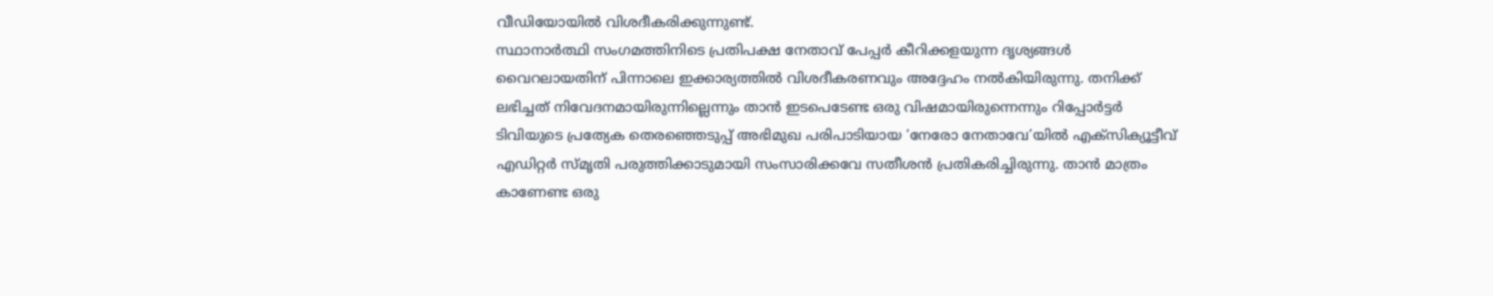വീഡിയോയിൽ വിശദീകരിക്കുന്നുണ്ട്.
സ്ഥാനാർത്ഥി സംഗമത്തിനിടെ പ്രതിപക്ഷ നേതാവ് പേപ്പർ കീറിക്കളയുന്ന ദൃശ്യങ്ങൾ വൈറലായതിന് പിന്നാലെ ഇക്കാര്യത്തിൽ വിശദീകരണവും അദ്ദേഹം നൽകിയിരുന്നു. തനിക്ക് ലഭിച്ചത് നിവേദനമായിരുന്നില്ലെന്നും താൻ ഇടപെടേണ്ട ഒരു വിഷമായിരുന്നെന്നും റിപ്പോർട്ടർ ടിവിയുടെ പ്രത്യേക തെരഞ്ഞെടുപ്പ് അഭിമുഖ പരിപാടിയായ ‘നേരോ നേതാവേ’യിൽ എക്സിക്യൂട്ടീവ് എഡിറ്റർ സ്മൃതി പരുത്തിക്കാടുമായി സംസാരിക്കവേ സതീശൻ പ്രതികരിച്ചിരുന്നു. താൻ മാത്രം കാണേണ്ട ഒരു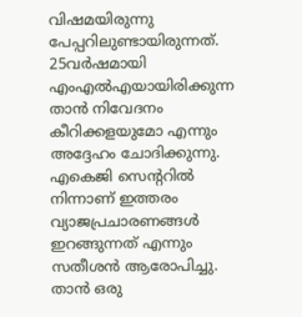വിഷമയിരുന്നു പേപ്പറിലുണ്ടായിരുന്നത്. 25വർഷമായി എംഎൽഎയായിരിക്കുന്ന താൻ നിവേദനം കീറിക്കളയുമോ എന്നും അദ്ദേഹം ചോദിക്കുന്നു.
എകെജി സെന്ററിൽ നിന്നാണ് ഇത്തരം വ്യാജപ്രചാരണങ്ങൾ ഇറങ്ങുന്നത് എന്നും സതീശൻ ആരോപിച്ചു. താൻ ഒരു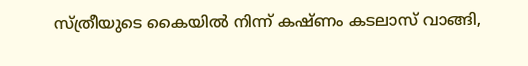സ്ത്രീയുടെ കൈയിൽ നിന്ന് കഷ്ണം കടലാസ് വാങ്ങി,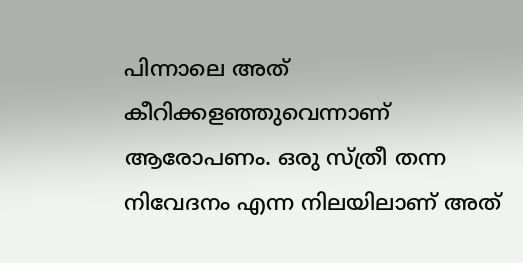പിന്നാലെ അത് കീറിക്കളഞ്ഞുവെന്നാണ് ആരോപണം. ഒരു സ്ത്രീ തന്ന നിവേദനം എന്ന നിലയിലാണ് അത്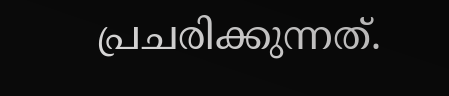പ്രചരിക്കുന്നത്.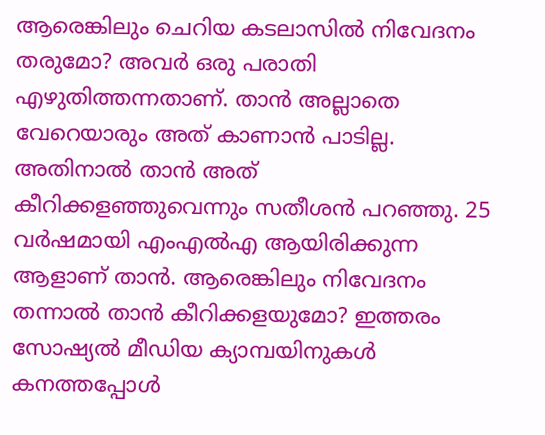ആരെങ്കിലും ചെറിയ കടലാസിൽ നിവേദനം തരുമോ? അവർ ഒരു പരാതി എഴുതിത്തന്നതാണ്. താൻ അല്ലാതെ വേറെയാരും അത് കാണാൻ പാടില്ല. അതിനാൽ താൻ അത് കീറിക്കളഞ്ഞുവെന്നും സതീശൻ പറഞ്ഞു. 25 വർഷമായി എംഎൽഎ ആയിരിക്കുന്ന ആളാണ് താൻ. ആരെങ്കിലും നിവേദനം തന്നാൽ താൻ കീറിക്കളയുമോ? ഇത്തരം സോഷ്യൽ മീഡിയ ക്യാമ്പയിനുകൾ കനത്തപ്പോൾ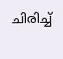ചിരിച്ച്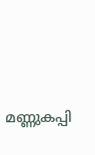മണ്ണുകപ്പി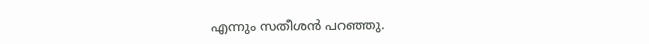എന്നും സതീശൻ പറഞ്ഞു.